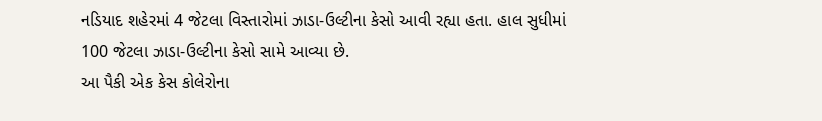નડિયાદ શહેરમાં 4 જેટલા વિસ્તારોમાં ઝાડા-ઉલ્ટીના કેસો આવી રહ્યા હતા. હાલ સુધીમાં 100 જેટલા ઝાડા-ઉલ્ટીના કેસો સામે આવ્યા છે.
આ પૈકી એક કેસ કોલેરોના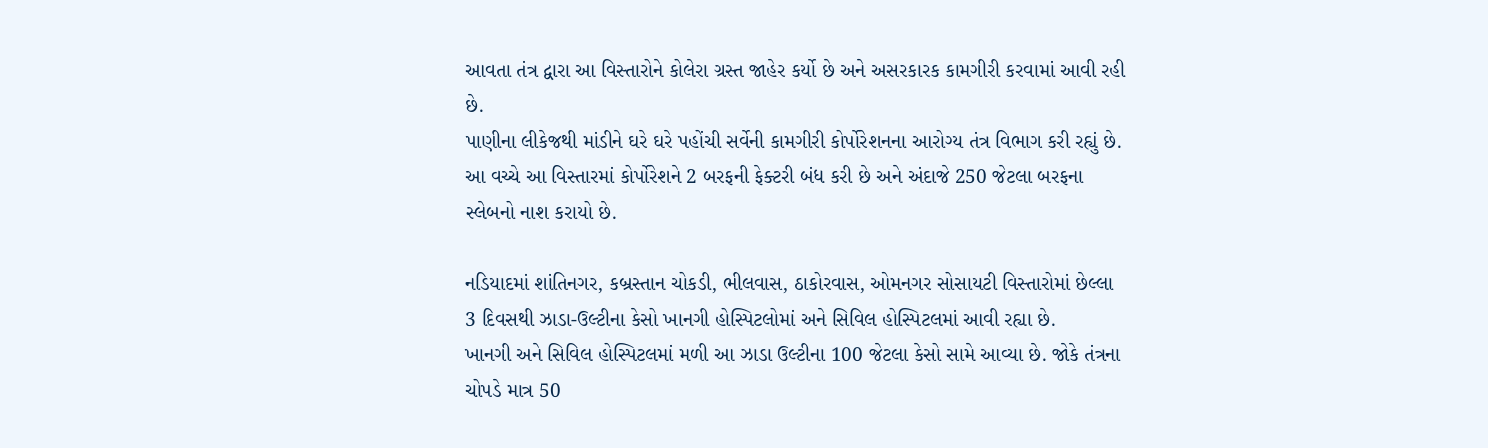આવતા તંત્ર દ્વારા આ વિસ્તારોને કોલેરા ગ્રસ્ત જાહેર કર્યો છે અને અસરકારક કામગીરી કરવામાં આવી રહી છે.
પાણીના લીકેજથી માંડીને ઘરે ઘરે પહોંચી સર્વેની કામગીરી કોર્પોરેશનના આરોગ્ય તંત્ર વિભાગ કરી રહ્યું છે. આ વચ્ચે આ વિસ્તારમાં કોર્પોરેશને 2 બરફની ફેક્ટરી બંધ કરી છે અને અંદાજે 250 જેટલા બરફના સ્લેબનો નાશ કરાયો છે.

નડિયાદમાં શાંતિનગર, કબ્રસ્તાન ચોકડી, ભીલવાસ, ઠાકોરવાસ, ઓમનગર સોસાયટી વિસ્તારોમાં છેલ્લા 3 દિવસથી ઝાડા-ઉલ્ટીના કેસો ખાનગી હોસ્પિટલોમાં અને સિવિલ હોસ્પિટલમાં આવી રહ્યા છે.
ખાનગી અને સિવિલ હોસ્પિટલમાં મળી આ ઝાડા ઉલ્ટીના 100 જેટલા કેસો સામે આવ્યા છે. જોકે તંત્રના ચોપડે માત્ર 50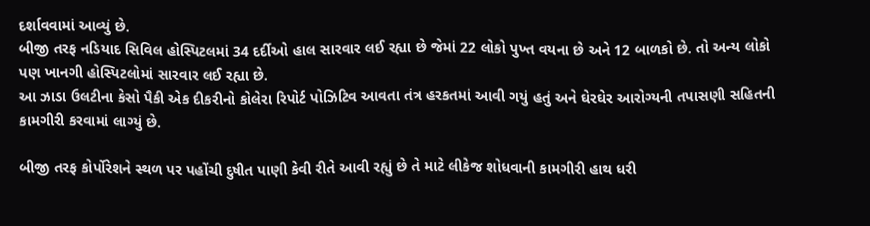દર્શાવવામાં આવ્યું છે.
બીજી તરફ નડિયાદ સિવિલ હોસ્પિટલમાં 34 દર્દીઓ હાલ સારવાર લઈ રહ્યા છે જેમાં 22 લોકો પુખ્ત વયના છે અને 12 બાળકો છે. તો અન્ય લોકો પણ ખાનગી હોસ્પિટલોમાં સારવાર લઈ રહ્યા છે.
આ ઝાડા ઉલટીના કેસો પૈકી એક દીકરીનો કોલેરા રિપોર્ટ પોઝિટિવ આવતા તંત્ર હરકતમાં આવી ગયું હતું અને ઘેરઘેર આરોગ્યની તપાસણી સહિતની કામગીરી કરવામાં લાગ્યું છે.

બીજી તરફ કોર્પોરેશને સ્થળ પર પહોંચી દુષીત પાણી કેવી રીતે આવી રહ્યું છે તે માટે લીકેજ શોધવાની કામગીરી હાથ ધરી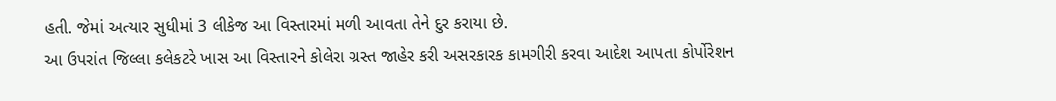હતી. જેમાં અત્યાર સુધીમાં 3 લીકેજ આ વિસ્તારમાં મળી આવતા તેને દુર કરાયા છે.
આ ઉપરાંત જિલ્લા કલેકટરે ખાસ આ વિસ્તારને કોલેરા ગ્રસ્ત જાહેર કરી અસરકારક કામગીરી કરવા આદેશ આપતા કોર્પોરેશન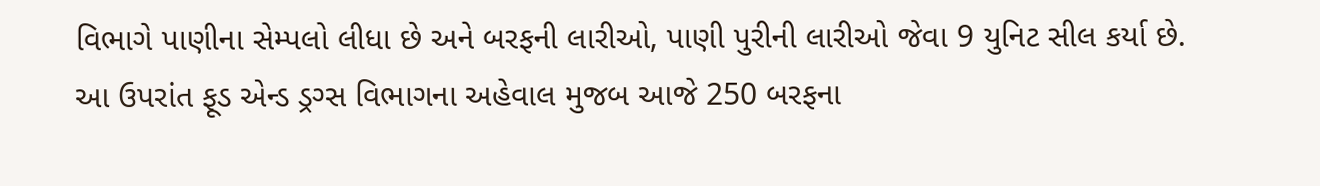વિભાગે પાણીના સેમ્પલો લીધા છે અને બરફની લારીઓ, પાણી પુરીની લારીઓ જેવા 9 યુનિટ સીલ કર્યા છે.
આ ઉપરાંત ફૂડ એન્ડ ડ્રગ્સ વિભાગના અહેવાલ મુજબ આજે 250 બરફના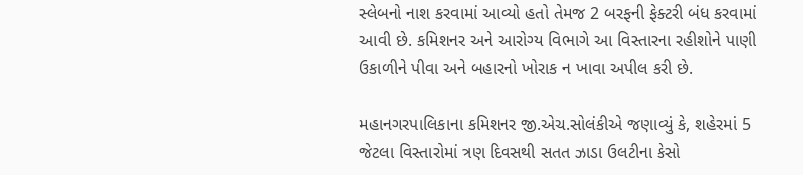સ્લેબનો નાશ કરવામાં આવ્યો હતો તેમજ 2 બરફની ફેક્ટરી બંધ કરવામાં આવી છે. કમિશનર અને આરોગ્ય વિભાગે આ વિસ્તારના રહીશોને પાણી ઉકાળીને પીવા અને બહારનો ખોરાક ન ખાવા અપીલ કરી છે.

મહાનગરપાલિકાના કમિશનર જી.એચ.સોલંકીએ જણાવ્યું કે, શહેરમાં 5 જેટલા વિસ્તારોમાં ત્રણ દિવસથી સતત ઝાડા ઉલટીના કેસો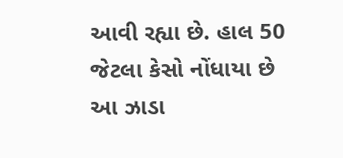આવી રહ્યા છે. હાલ 50 જેટલા કેસો નોંધાયા છે આ ઝાડા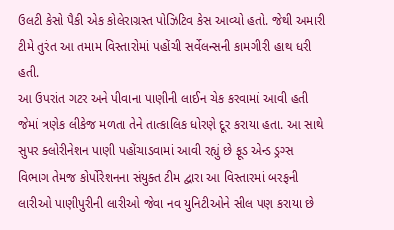ઉલટી કેસો પૈકી એક કોલેરાગ્રસ્ત પોઝિટિવ કેસ આવ્યો હતો. જેથી અમારી ટીમે તુરંત આ તમામ વિસ્તારોમાં પહોંચી સર્વેલન્સની કામગીરી હાથ ધરી હતી.
આ ઉપરાંત ગટર અને પીવાના પાણીની લાઈન ચેક કરવામાં આવી હતી જેમાં ત્રણેક લીકેજ મળતા તેને તાત્કાલિક ધોરણે દૂર કરાયા હતા. આ સાથે સુપર ક્લોરીનેશન પાણી પહોંચાડવામાં આવી રહ્યું છે ફૂડ એન્ડ ડ્રગ્સ વિભાગ તેમજ કોર્પોરેશનના સંયુક્ત ટીમ દ્વારા આ વિસ્તારમાં બરફની લારીઓ પાણીપુરીની લારીઓ જેવા નવ યુનિટીઓને સીલ પણ કરાયા છે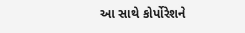આ સાથે કોર્પોરેશને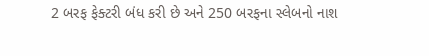2 બરફ ફેક્ટરી બંધ કરી છે અને 250 બરફના સ્લેબનો નાશ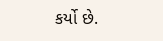કર્યો છે.